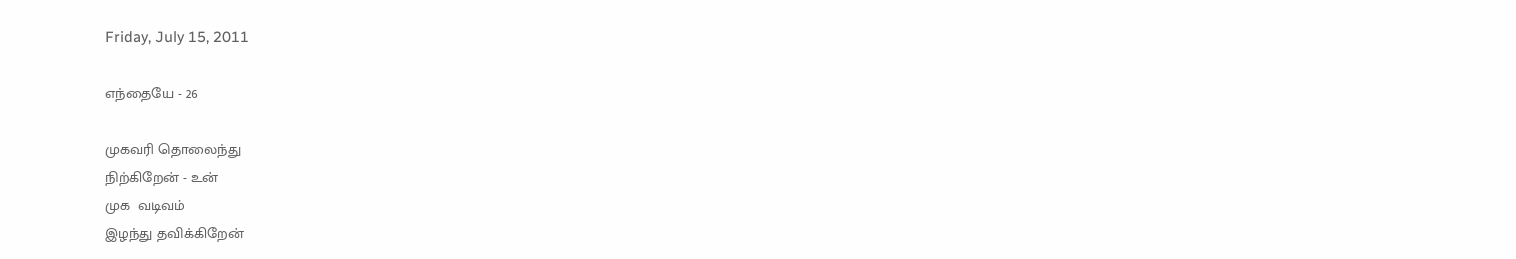Friday, July 15, 2011

எந்தையே - 26

முகவரி தொலைந்து
நிற்கிறேன் - உன்
முக  வடிவம்
இழந்து தவிக்கிறேன்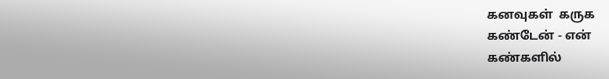கனவுகள்  கருக
கண்டேன் - என்
கண்களில்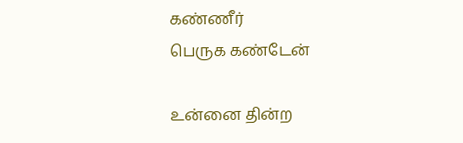கண்ணீர்
பெருக கண்டேன்

உன்னை தின்ற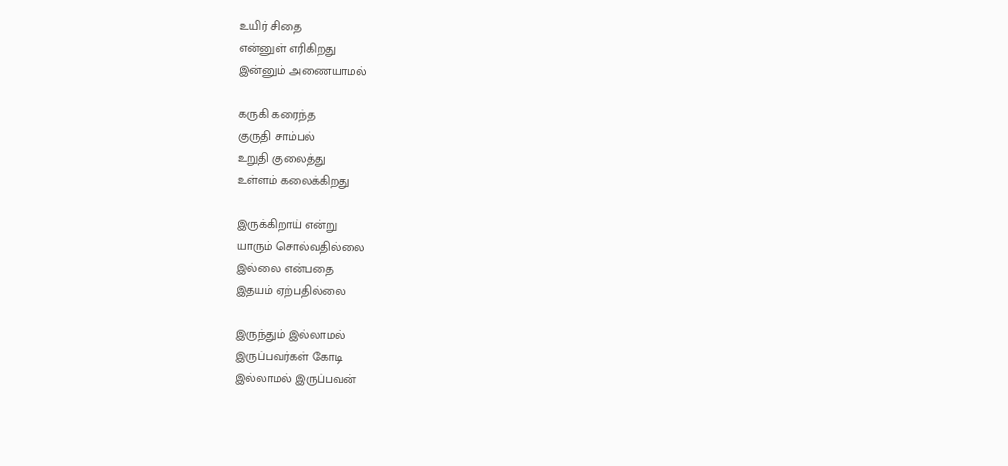உயிர் சிதை
என்னுள் எரிகிறது
இன்னும் அணையாமல்

கருகி கரைந்த
குருதி சாம்பல்
உறுதி குலைத்து
உள்ளம் கலைக்கிறது

இருக்கிறாய் என்று
யாரும் சொல்வதில்லை
இல்லை என்பதை
இதயம் ஏற்பதில்லை

இருந்தும் இல்லாமல்
இருப்பவர்கள் கோடி
இல்லாமல் இருப்பவன்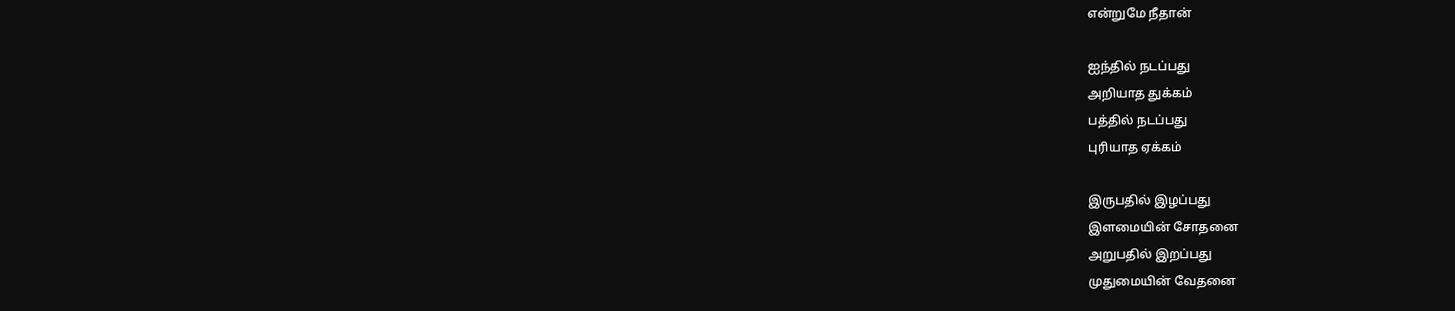என்றுமே நீதான்

ஐந்தில் நடப்பது
அறியாத துக்கம்
பத்தில் நடப்பது
புரியாத ஏக்கம்

இருபதில் இழப்பது
இளமையின் சோதனை
அறுபதில் இறப்பது
முதுமையின் வேதனை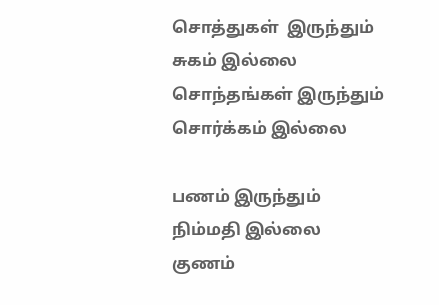சொத்துகள்  இருந்தும்
சுகம் இல்லை
சொந்தங்கள் இருந்தும்
சொர்க்கம் இல்லை

பணம் இருந்தும்
நிம்மதி இல்லை
குணம்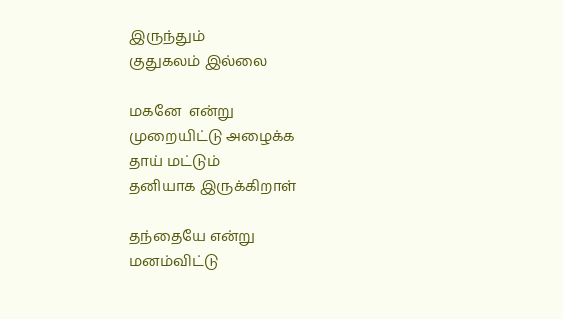இருந்தும்
குதுகலம் இல்லை

மகனே  என்று
முறையிட்டு அழைக்க
தாய் மட்டும்
தனியாக இருக்கிறாள்

தந்தையே என்று
மனம்விட்டு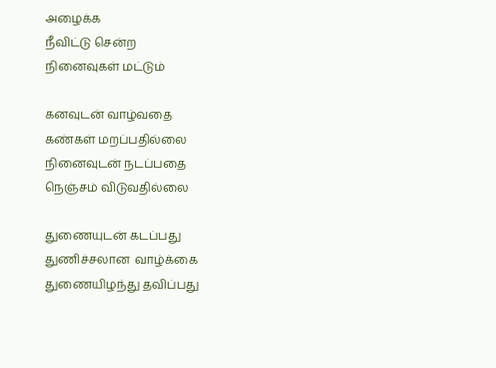அழைக்க
நீவிட்டு சென்ற
நினைவுகள் மட்டும்

கனவுடன் வாழ்வதை
கண்கள் மறப்பதில்லை
நினைவுடன் நடப்பதை
நெஞ்சம் விடுவதில்லை

துணையுடன் கடப்பது
துணிச்சலான  வாழ்க்கை
துணையிழந்து தவிப்பது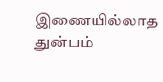இணையில்லாத துன்பம்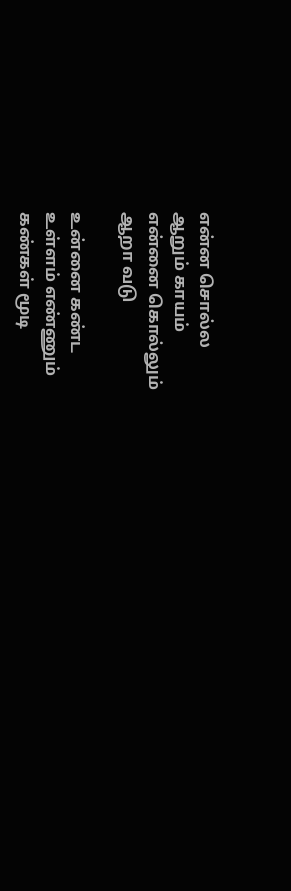என்ன சொல்ல
ஆறும் காயம்
என்னை கொல்லும்
ஆறா வடு

உன்னை கண்ட
உள்ளம் எண்ணும்
கண்கள் மூடி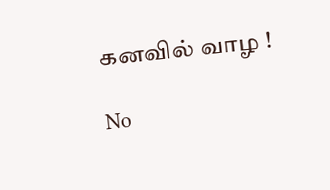கனவில் வாழ !

No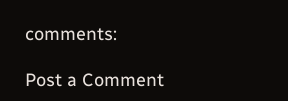comments:

Post a Comment